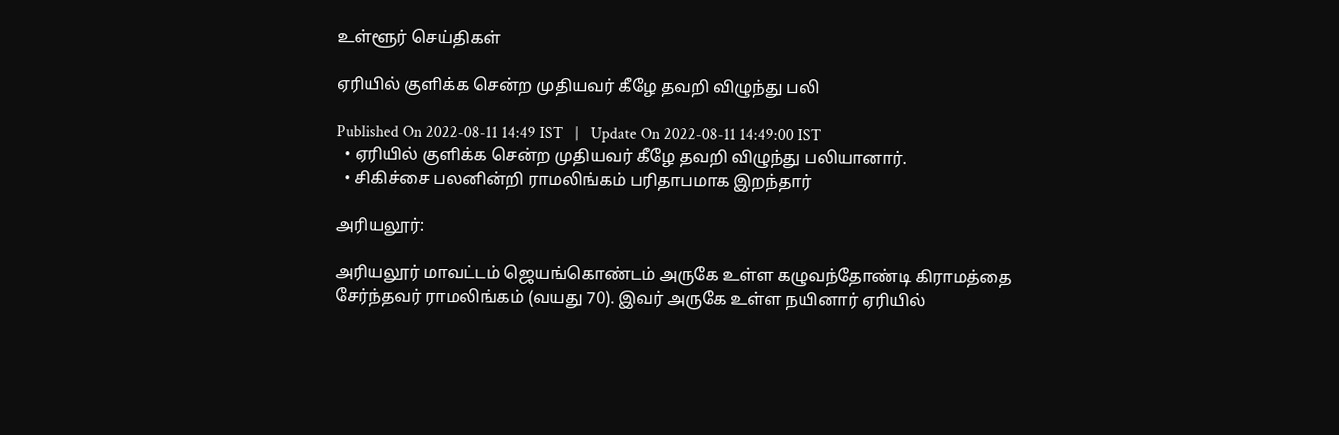உள்ளூர் செய்திகள்

ஏரியில் குளிக்க சென்ற முதியவர் கீழே தவறி விழுந்து பலி

Published On 2022-08-11 14:49 IST   |   Update On 2022-08-11 14:49:00 IST
  • ஏரியில் குளிக்க சென்ற முதியவர் கீழே தவறி விழுந்து பலியானார்.
  • சிகிச்சை பலனின்றி ராமலிங்கம் பரிதாபமாக இறந்தார்

அரியலூர்:

அரியலூர் மாவட்டம் ஜெயங்கொண்டம் அருகே உள்ள கழுவந்தோண்டி கிராமத்தை சேர்ந்தவர் ராமலிங்கம் (வயது 70). இவர் அருகே உள்ள நயினார் ஏரியில்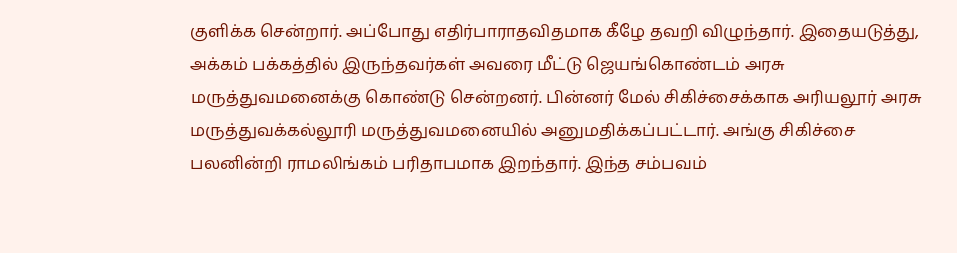குளிக்க சென்றார். அப்போது எதிர்பாராதவிதமாக கீழே தவறி விழுந்தார். இதையடுத்து, அக்கம் பக்கத்தில் இருந்தவர்கள் அவரை மீட்டு ஜெயங்கொண்டம் அரசு மருத்துவமனைக்கு கொண்டு சென்றனர். பின்னர் மேல் சிகிச்சைக்காக அரியலூர் அரசு மருத்துவக்கல்லூரி மருத்துவமனையில் அனுமதிக்கப்பட்டார். அங்கு சிகிச்சை பலனின்றி ராமலிங்கம் பரிதாபமாக இறந்தார். இந்த சம்பவம்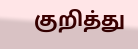குறித்து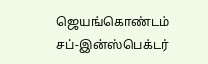ஜெயங்கொண்டம் சப்-இன்ஸ்பெக்டர்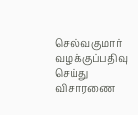செல்வகுமார் வழக்குப்பதிவு செய்து விசாரணை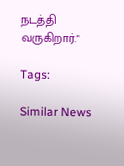நடத்தி வருகிறார்."

Tags:

Similar News